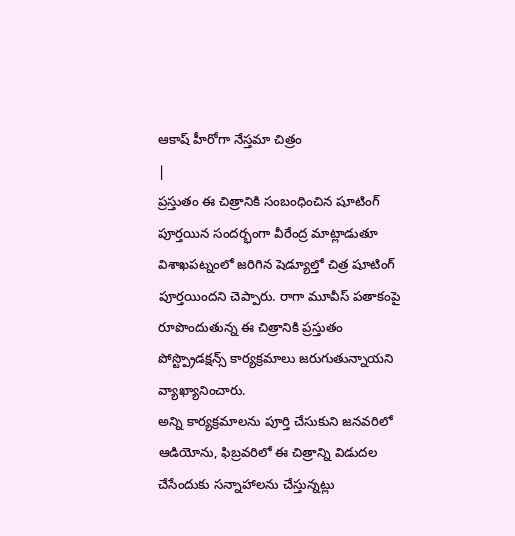ఆకాష్ హీరోగా నేస్తమా చిత్రం
|
ప్రస్తుతం ఈ చిత్రానికి సంబంధించిన షూటింగ్ పూర్తయిన సందర్భంగా వీరేంద్ర మాట్లాడుతూ విశాఖపట్నంలో జరిగిన షెడ్యూల్తో చిత్ర షూటింగ్ పూర్తయిందని చెప్పారు. రాగా మూవీస్ పతాకంపై రూపొందుతున్న ఈ చిత్రానికి ప్రస్తుతం పోస్ట్ప్రొడక్షన్స్ కార్యక్రమాలు జరుగుతున్నాయని వ్యాఖ్యానించారు.
అన్ని కార్యక్రమాలను పూర్తి చేసుకుని జనవరిలో ఆడియోను, ఫిబ్రవరిలో ఈ చిత్రాన్ని విడుదల చేసేందుకు సన్నాహాలను చేస్తున్నట్లు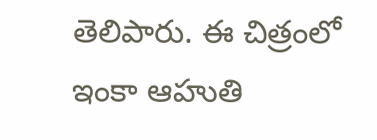తెలిపారు. ఈ చిత్రంలో ఇంకా ఆహుతి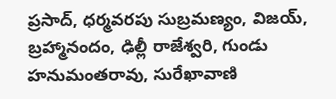ప్రసాద్, ధర్మవరపు సుబ్రమణ్యం, విజయ్, బ్రహ్మానందం, ఢిల్లీ రాజేశ్వరి, గుండు హనుమంతరావు, సురేఖావాణి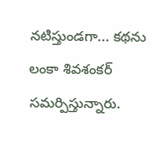నటిస్తుండగా... కథను లంకా శివశంకర్ సమర్పిస్తున్నారు.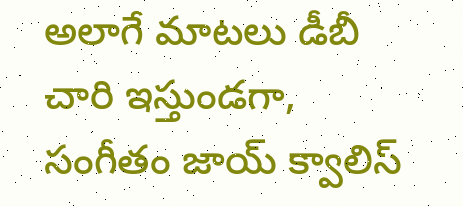అలాగే మాటలు డీబీ చారి ఇస్తుండగా, సంగీతం జాయ్ క్వాలిస్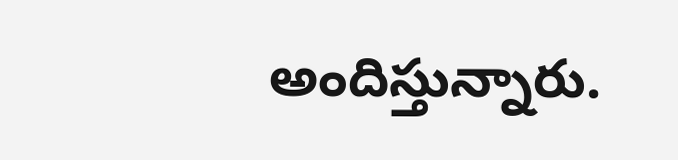అందిస్తున్నారు.